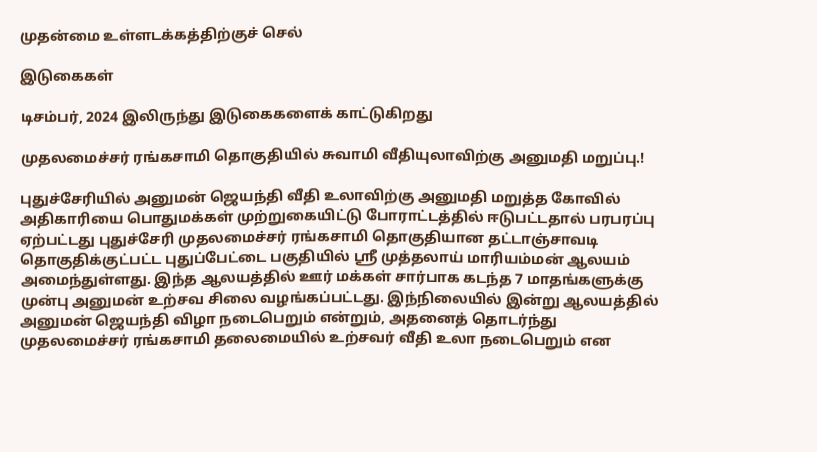முதன்மை உள்ளடக்கத்திற்குச் செல்

இடுகைகள்

டிசம்பர், 2024 இலிருந்து இடுகைகளைக் காட்டுகிறது

முதலமைச்சர் ரங்கசாமி தொகுதியில் சுவாமி வீதியுலாவிற்கு அனுமதி மறுப்பு.!

புதுச்சேரியில் அனுமன் ஜெயந்தி வீதி உலாவிற்கு அனுமதி மறுத்த கோவில் அதிகாரியை பொதுமக்கள் முற்றுகையிட்டு போராட்டத்தில் ஈடுபட்டதால் பரபரப்பு ஏற்பட்டது புதுச்சேரி முதலமைச்சர் ரங்கசாமி தொகுதியான தட்டாஞ்சாவடி தொகுதிக்குட்பட்ட புதுப்பேட்டை பகுதியில் ஸ்ரீ முத்தலாய் மாரியம்மன் ஆலயம் அமைந்துள்ளது. இந்த ஆலயத்தில் ஊர் மக்கள் சார்பாக கடந்த 7 மாதங்களுக்கு முன்பு அனுமன் உற்சவ சிலை வழங்கப்பட்டது. இந்நிலையில் இன்று ஆலயத்தில் அனுமன் ஜெயந்தி விழா நடைபெறும் என்றும், அதனைத் தொடர்ந்து முதலமைச்சர் ரங்கசாமி தலைமையில் உற்சவர் வீதி உலா நடைபெறும் என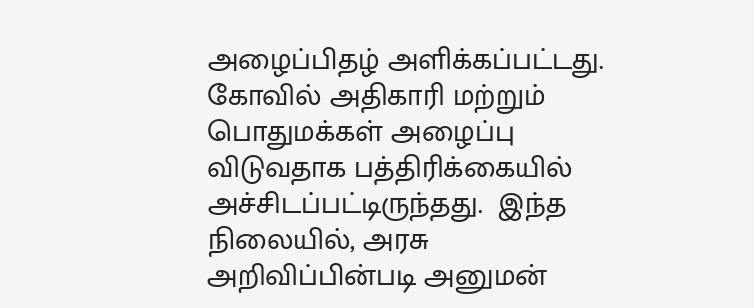அழைப்பிதழ் அளிக்கப்பட்டது. கோவில் அதிகாரி மற்றும் பொதுமக்கள் அழைப்பு விடுவதாக பத்திரிக்கையில் அச்சிடப்பட்டிருந்தது.  இந்த நிலையில், அரசு அறிவிப்பின்படி அனுமன்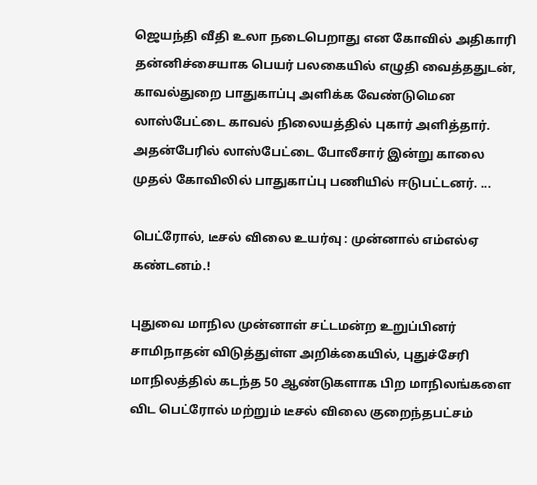ஜெயந்தி வீதி உலா நடைபெறாது என கோவில் அதிகாரி தன்னிச்சையாக பெயர் பலகையில் எழுதி வைத்ததுடன், காவல்துறை பாதுகாப்பு அளிக்க வேண்டுமென லாஸ்பேட்டை காவல் நிலையத்தில் புகார் அளித்தார். அதன்பேரில் லாஸ்பேட்டை போலீசார் இன்று காலை முதல் கோவிலில் பாதுகாப்பு பணியில் ஈடுபட்டனர். ...

பெட்ரோல், டீசல் விலை உயர்வு : முன்னால் எம்எல்ஏ கண்டனம்.!

புதுவை மாநில முன்னாள் சட்டமன்ற உறுப்பினர் சாமிநாதன் விடுத்துள்ள அறிக்கையில், புதுச்சேரி மாநிலத்தில் கடந்த 50 ஆண்டுகளாக பிற மாநிலங்களை விட பெட்ரோல் மற்றும் டீசல் விலை குறைந்தபட்சம்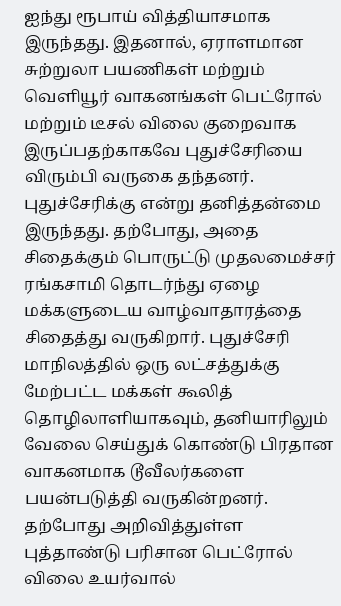ஐந்து ரூபாய் வித்தியாசமாக இருந்தது. இதனால், ஏராளமான சுற்றுலா பயணிகள் மற்றும் வெளியூர் வாகனங்கள் பெட்ரோல் மற்றும் டீசல் விலை குறைவாக இருப்பதற்காகவே புதுச்சேரியை விரும்பி வருகை தந்தனர். புதுச்சேரிக்கு என்று தனித்தன்மை இருந்தது. தற்போது, அதை சிதைக்கும் பொருட்டு முதலமைச்சர் ரங்கசாமி தொடர்ந்து ஏழை மக்களுடைய வாழ்வாதாரத்தை சிதைத்து வருகிறார். புதுச்சேரி மாநிலத்தில் ஒரு லட்சத்துக்கு மேற்பட்ட மக்கள் கூலித் தொழிலாளியாகவும், தனியாரிலும் வேலை செய்துக் கொண்டு பிரதான வாகனமாக டூவீலர்களை பயன்படுத்தி வருகின்றனர்.  தற்போது அறிவித்துள்ள புத்தாண்டு பரிசான பெட்ரோல் விலை உயர்வால்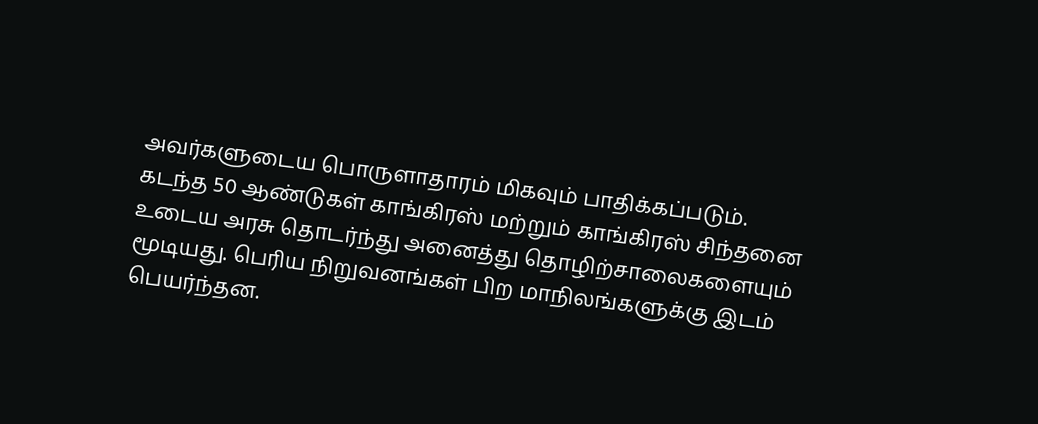அவர்களுடைய பொருளாதாரம் மிகவும் பாதிக்கப்படும். கடந்த 50 ஆண்டுகள் காங்கிரஸ் மற்றும் காங்கிரஸ் சிந்தனை உடைய அரசு தொடர்ந்து அனைத்து தொழிற்சாலைகளையும் மூடியது. பெரிய நிறுவனங்கள் பிற மாநிலங்களுக்கு இடம் பெயர்ந்தன.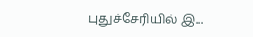புதுச்சேரியில் இ...